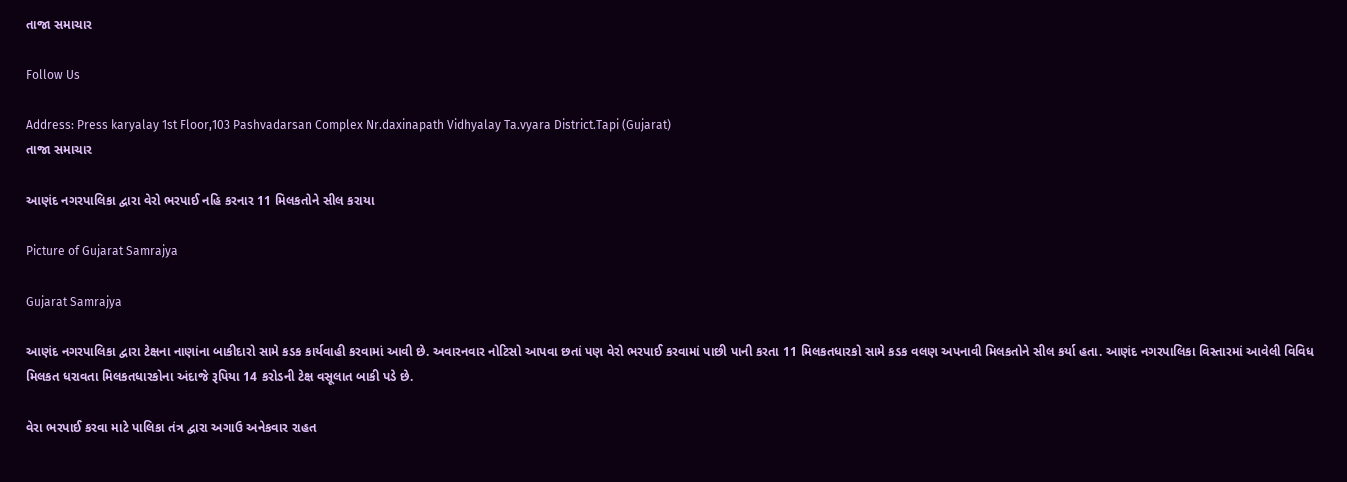તાજા સમાચાર

Follow Us

Address: Press karyalay 1st Floor,103 Pashvadarsan Complex Nr.daxinapath Vidhyalay Ta.vyara District.Tapi (Gujarat)
તાજા સમાચાર

આણંદ નગરપાલિકા દ્વારા વેરો ભરપાઈ નહિ કરનાર 11 મિલકતોને સીલ કરાયા

Picture of Gujarat Samrajya

Gujarat Samrajya

આણંદ નગરપાલિકા દ્વારા ટેક્ષના નાણાંના બાકીદારો સામે કડક કાર્યવાહી કરવામાં આવી છે. અવારનવાર નોટિસો આપવા છતાં પણ વેરો ભરપાઈ કરવામાં પાછી પાની કરતા 11 મિલકતધારકો સામે કડક વલણ અપનાવી મિલકતોને સીલ કર્યા હતા. આણંદ નગરપાલિકા વિસ્તારમાં આવેલી વિવિધ મિલકત ધરાવતા મિલકતધારકોના અંદાજે રૂપિયા 14 કરોડની ટેક્ષ વસૂલાત બાકી પડે છે.

વેરા ભરપાઈ કરવા માટે પાલિકા તંત્ર દ્વારા અગાઉ અનેકવાર રાહત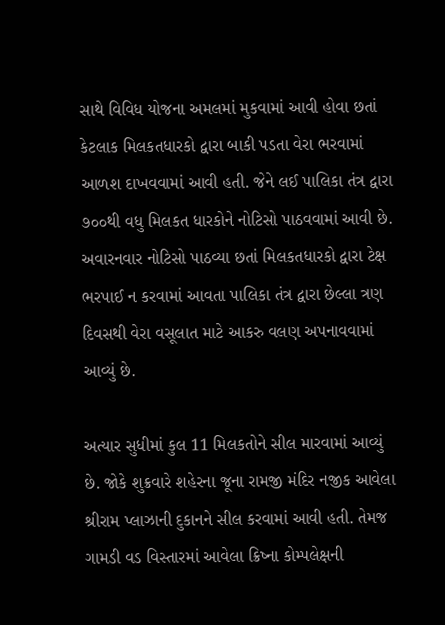સાથે વિવિધ યોજના અમલમાં મુકવામાં આવી હોવા છતાં કેટલાક મિલકતધારકો દ્વારા બાકી પડતા વેરા ભરવામાં આળશ દાખવવામાં આવી હતી. જેને લઈ પાલિકા તંત્ર દ્વારા ૭૦૦થી વધુ મિલકત ધારકોને નોટિસો પાઠવવામાં આવી છે. અવારનવાર નોટિસો પાઠવ્યા છતાં મિલકતધારકો દ્વારા ટેક્ષ ભરપાઈ ન કરવામાં આવતા પાલિકા તંત્ર દ્વારા છેલ્લા ત્રણ દિવસથી વેરા વસૂલાત માટે આકરુ વલણ અપનાવવામાં આવ્યું છે.

અત્યાર સુધીમાં કુલ 11 મિલકતોને સીલ મારવામાં આવ્યું છે. જોકે શુક્રવારે શહેરના જૂના રામજી મંદિર નજીક આવેલા શ્રીરામ પ્લાઝાની દુકાનને સીલ કરવામાં આવી હતી. તેમજ ગામડી વડ વિસ્તારમાં આવેલા ક્રિષ્ના કોમ્પલેક્ષની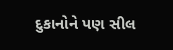દુકાનોને પણ સીલ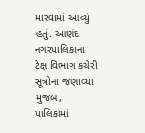મારવામાં આવ્યું હતું. આણંદ નગરપાલિકાના ટેક્ષ વિભાગ કચેરી સૂત્રોના જણાવ્યા મુજબ, પાલિકામાં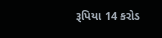રૂપિયા 14 કરોડ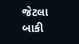જેટલા બાકી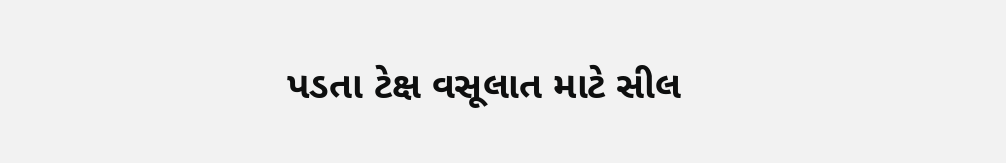પડતા ટેક્ષ વસૂલાત માટે સીલ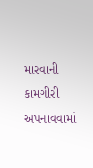મારવાની કામગીરી અપનાવવામાં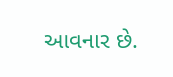આવનાર છે.